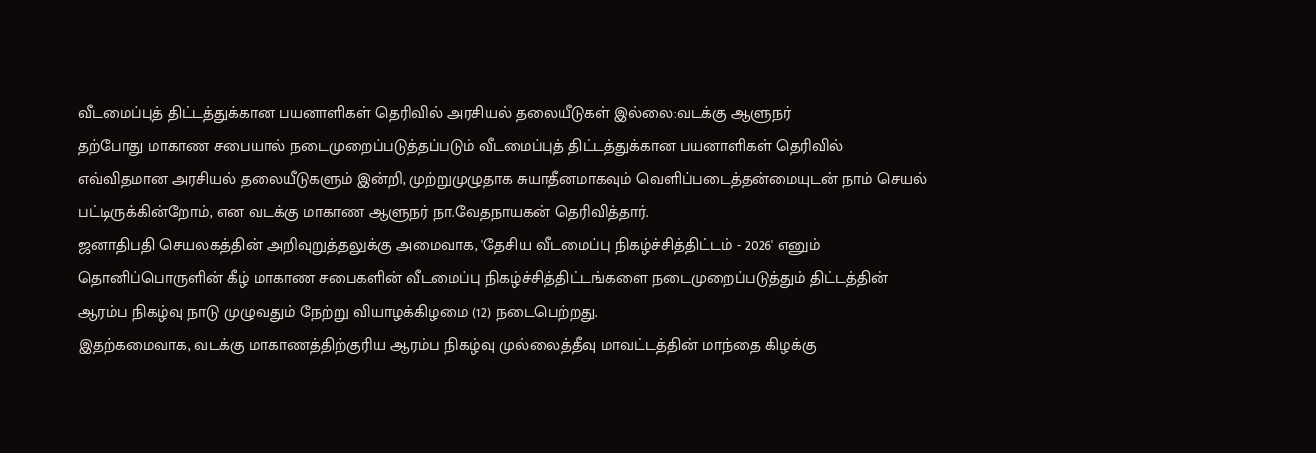வீடமைப்புத் திட்டத்துக்கான பயனாளிகள் தெரிவில் அரசியல் தலையீடுகள் இல்லை:வடக்கு ஆளுநர்
தற்போது மாகாண சபையால் நடைமுறைப்படுத்தப்படும் வீடமைப்புத் திட்டத்துக்கான பயனாளிகள் தெரிவில் எவ்விதமான அரசியல் தலையீடுகளும் இன்றி, முற்றுமுழுதாக சுயாதீனமாகவும் வெளிப்படைத்தன்மையுடன் நாம் செயல் பட்டிருக்கின்றோம், என வடக்கு மாகாண ஆளுநர் நா.வேதநாயகன் தெரிவித்தார்.
ஜனாதிபதி செயலகத்தின் அறிவுறுத்தலுக்கு அமைவாக, 'தேசிய வீடமைப்பு நிகழ்ச்சித்திட்டம் - 2026' எனும் தொனிப்பொருளின் கீழ் மாகாண சபைகளின் வீடமைப்பு நிகழ்ச்சித்திட்டங்களை நடைமுறைப்படுத்தும் திட்டத்தின் ஆரம்ப நிகழ்வு நாடு முழுவதும் நேற்று வியாழக்கிழமை (12) நடைபெற்றது.
இதற்கமைவாக, வடக்கு மாகாணத்திற்குரிய ஆரம்ப நிகழ்வு முல்லைத்தீவு மாவட்டத்தின் மாந்தை கிழக்கு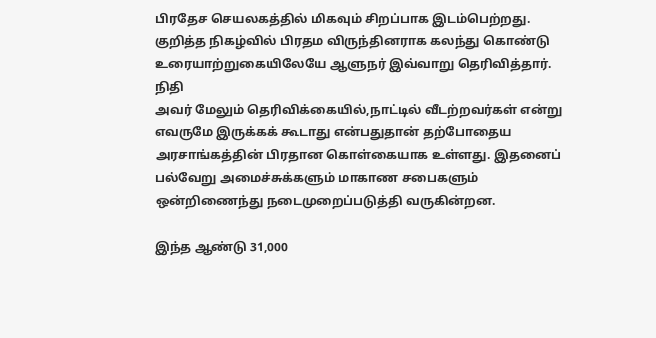பிரதேச செயலகத்தில் மிகவும் சிறப்பாக இடம்பெற்றது. குறித்த நிகழ்வில் பிரதம விருந்தினராக கலந்து கொண்டு உரையாற்றுகையிலேயே ஆளுநர் இவ்வாறு தெரிவித்தார்.
நிதி
அவர் மேலும் தெரிவிக்கையில்,நாட்டில் வீடற்றவர்கள் என்று எவருமே இருக்கக் கூடாது என்பதுதான் தற்போதைய அரசாங்கத்தின் பிரதான கொள்கையாக உள்ளது. இதனைப் பல்வேறு அமைச்சுக்களும் மாகாண சபைகளும் ஒன்றிணைந்து நடைமுறைப்படுத்தி வருகின்றன.

இந்த ஆண்டு 31,000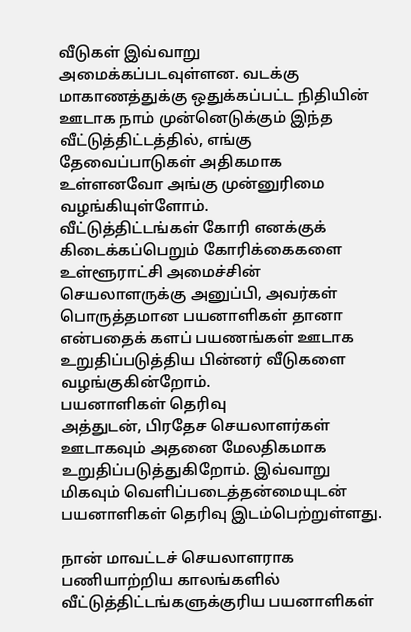வீடுகள் இவ்வாறு அமைக்கப்படவுள்ளன. வடக்கு மாகாணத்துக்கு ஒதுக்கப்பட்ட நிதியின் ஊடாக நாம் முன்னெடுக்கும் இந்த வீட்டுத்திட்டத்தில், எங்கு தேவைப்பாடுகள் அதிகமாக உள்ளனவோ அங்கு முன்னுரிமை வழங்கியுள்ளோம்.
வீட்டுத்திட்டங்கள் கோரி எனக்குக் கிடைக்கப்பெறும் கோரிக்கைகளை உள்ளூராட்சி அமைச்சின் செயலாளருக்கு அனுப்பி, அவர்கள் பொருத்தமான பயனாளிகள் தானா என்பதைக் களப் பயணங்கள் ஊடாக உறுதிப்படுத்திய பின்னர் வீடுகளை வழங்குகின்றோம்.
பயனாளிகள் தெரிவு
அத்துடன், பிரதேச செயலாளர்கள் ஊடாகவும் அதனை மேலதிகமாக உறுதிப்படுத்துகிறோம். இவ்வாறு மிகவும் வெளிப்படைத்தன்மையுடன் பயனாளிகள் தெரிவு இடம்பெற்றுள்ளது.

நான் மாவட்டச் செயலாளராக பணியாற்றிய காலங்களில் வீட்டுத்திட்டங்களுக்குரிய பயனாளிகள்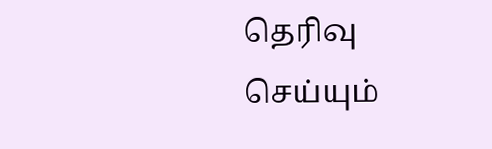தெரிவு செய்யும்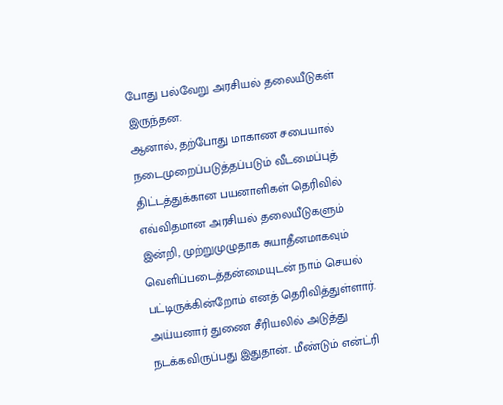போது பல்வேறு அரசியல் தலையீடுகள் இருந்தன.
ஆனால், தற்போது மாகாண சபையால் நடைமுறைப்படுத்தப்படும் வீடமைப்புத் திட்டத்துக்கான பயனாளிகள் தெரிவில் எவ்விதமான அரசியல் தலையீடுகளும் இன்றி, முற்றுமுழுதாக சுயாதீனமாகவும் வெளிப்படைத்தன்மையுடன் நாம் செயல் பட்டிருக்கின்றோம் எனத் தெரிவித்துள்ளார்.
அய்யனார் துணை சீரியலில் அடுத்து நடக்கவிருப்பது இதுதான்.. மீண்டும் என்ட்ரி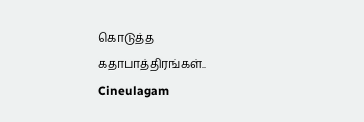கொடுத்த கதாபாத்திரங்கள்.. Cineulagam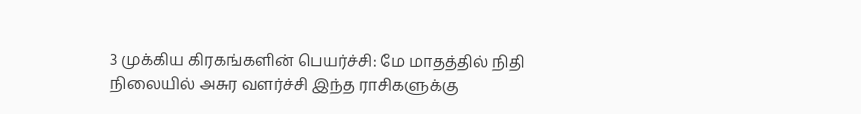3 முக்கிய கிரகங்களின் பெயர்ச்சி: மே மாதத்தில் நிதி நிலையில் அசுர வளர்ச்சி இந்த ராசிகளுக்கு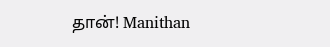தான்! Manithan